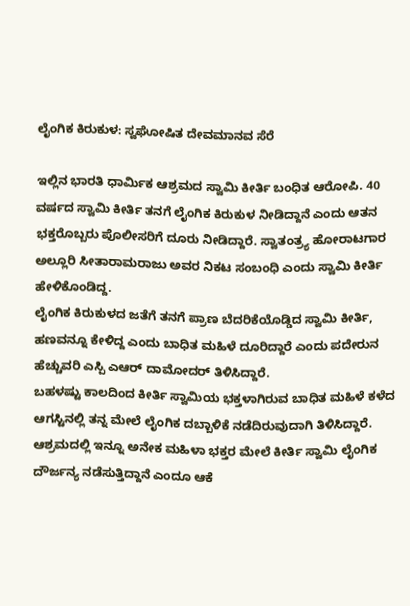ಲೈಂಗಿಕ ಕಿರುಕುಳ: ಸ್ವಘೋಷಿತ ದೇವಮಾನವ ಸೆರೆ

ಇಲ್ಲಿನ ಭಾರತಿ ಧಾರ್ಮಿಕ ಆಶ್ರಮದ ಸ್ವಾಮಿ ಕೀರ್ತಿ ಬಂಧಿತ ಆರೋಪಿ. 40 ವರ್ಷದ ಸ್ವಾಮಿ ಕೀರ್ತಿ ತನಗೆ ಲೈಂಗಿಕ ಕಿರುಕುಳ ನೀಡಿದ್ದಾನೆ ಎಂದು ಆತನ ಭಕ್ತರೊಬ್ಬರು ಪೊಲೀಸರಿಗೆ ದೂರು ನೀಡಿದ್ದಾರೆ. ಸ್ವಾತಂತ್ರ್ಯ ಹೋರಾಟಗಾರ ಅಲ್ಲೂರಿ ಸೀತಾರಾಮರಾಜು ಅವರ ನಿಕಟ ಸಂಬಂಧಿ ಎಂದು ಸ್ವಾಮಿ ಕೀರ್ತಿ ಹೇಳಿಕೊಂಡಿದ್ದ.
ಲೈಂಗಿಕ ಕಿರುಕುಳದ ಜತೆಗೆ ತನಗೆ ಪ್ರಾಣ ಬೆದರಿಕೆಯೊಡ್ಡಿದ ಸ್ವಾಮಿ ಕೀರ್ತಿ, ಹಣವನ್ನೂ ಕೇಳಿದ್ದ ಎಂದು ಬಾಧಿತ ಮಹಿಳೆ ದೂರಿದ್ದಾರೆ ಎಂದು ಪದೇರುನ ಹೆಚ್ಚುವರಿ ಎಸ್ಪಿ ಎಆರ್ ದಾಮೋದರ್ ತಿಳಿಸಿದ್ದಾರೆ.
ಬಹಳಷ್ಟು ಕಾಲದಿಂದ ಕೀರ್ತಿ ಸ್ವಾಮಿಯ ಭಕ್ತಳಾಗಿರುವ ಬಾಧಿತ ಮಹಿಳೆ ಕಳೆದ ಆಗಸ್ಟಿನಲ್ಲಿ ತನ್ನ ಮೇಲೆ ಲೈಂಗಿಕ ದಬ್ಬಾಳಿಕೆ ನಡೆದಿರುವುದಾಗಿ ತಿಳಿಸಿದ್ದಾರೆ. ಆಶ್ರಮದಲ್ಲಿ ಇನ್ನೂ ಅನೇಕ ಮಹಿಳಾ ಭಕ್ತರ ಮೇಲೆ ಕೀರ್ತಿ ಸ್ವಾಮಿ ಲೈಂಗಿಕ ದೌರ್ಜನ್ಯ ನಡೆಸುತ್ತಿದ್ದಾನೆ ಎಂದೂ ಆಕೆ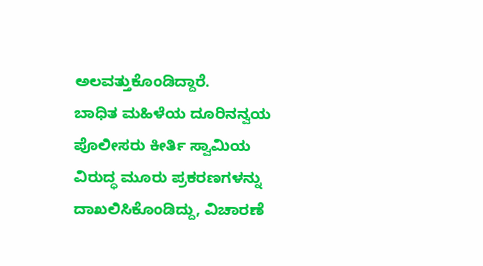ಅಲವತ್ತುಕೊಂಡಿದ್ದಾರೆ.
ಬಾಧಿತ ಮಹಿಳೆಯ ದೂರಿನನ್ವಯ ಪೊಲೀಸರು ಕೀರ್ತಿ ಸ್ವಾಮಿಯ ವಿರುದ್ಧ ಮೂರು ಪ್ರಕರಣಗಳನ್ನು ದಾಖಲಿಸಿಕೊಂಡಿದ್ದು, ವಿಚಾರಣೆ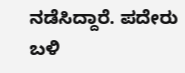ನಡೆಸಿದ್ದಾರೆ. ಪದೇರು ಬಳಿ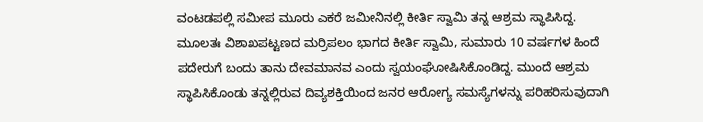ವಂಟಡಪಲ್ಲಿ ಸಮೀಪ ಮೂರು ಎಕರೆ ಜಮೀನಿನಲ್ಲಿ ಕೀರ್ತಿ ಸ್ವಾಮಿ ತನ್ನ ಆಶ್ರಮ ಸ್ಥಾಪಿಸಿದ್ದ.
ಮೂಲತಃ ವಿಶಾಖಪಟ್ಟಣದ ಮರ್ರಿಪಲಂ ಭಾಗದ ಕೀರ್ತಿ ಸ್ವಾಮಿ, ಸುಮಾರು 10 ವರ್ಷಗಳ ಹಿಂದೆ ಪದೇರುಗೆ ಬಂದು ತಾನು ದೇವಮಾನವ ಎಂದು ಸ್ವಯಂಘೋಷಿಸಿಕೊಂಡಿದ್ದ. ಮುಂದೆ ಆಶ್ರಮ ಸ್ಥಾಪಿಸಿಕೊಂಡು ತನ್ನಲ್ಲಿರುವ ದಿವ್ಯಶಕ್ತಿಯಿಂದ ಜನರ ಆರೋಗ್ಯ ಸಮಸ್ಯೆಗಳನ್ನು ಪರಿಹರಿಸುವುದಾಗಿ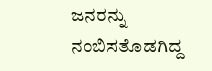ಜನರನ್ನು ನಂಬಿಸತೊಡಗಿದ್ದ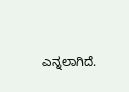ಎನ್ನಲಾಗಿದೆ.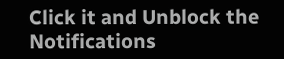Click it and Unblock the Notifications